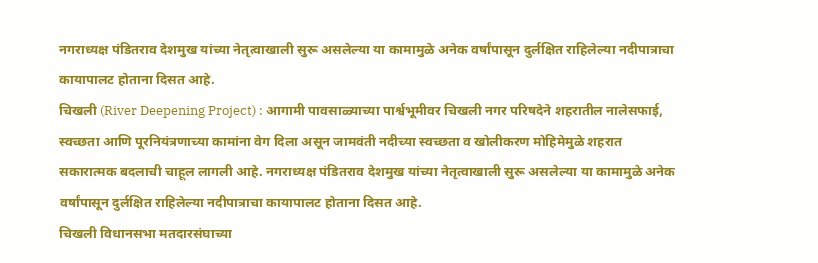नगराध्यक्ष पंडितराव देशमुख यांच्या नेतृत्वाखाली सुरू असलेल्या या कामामुळे अनेक वर्षांपासून दुर्लक्षित राहिलेल्या नदीपात्राचा कायापालट होताना दिसत आहे.
चिखली (River Deepening Project) : आगामी पावसाळ्याच्या पार्श्वभूमीवर चिखली नगर परिषदेने शहरातील नालेसफाई, स्वच्छता आणि पूरनियंत्रणाच्या कामांना वेग दिला असून जामवंती नदीच्या स्वच्छता व खोलीकरण मोहिमेमुळे शहरात सकारात्मक बदलाची चाहूल लागली आहे. नगराध्यक्ष पंडितराव देशमुख यांच्या नेतृत्वाखाली सुरू असलेल्या या कामामुळे अनेक वर्षांपासून दुर्लक्षित राहिलेल्या नदीपात्राचा कायापालट होताना दिसत आहे.
चिखली विधानसभा मतदारसंघाच्या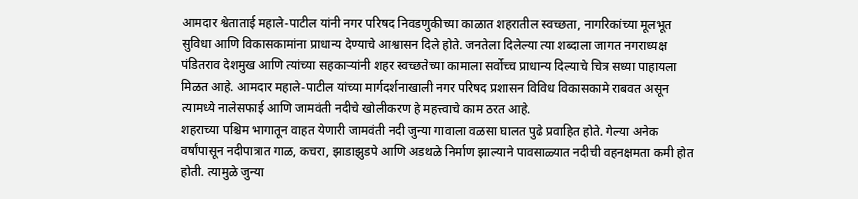आमदार श्वेताताई महाले-पाटील यांनी नगर परिषद निवडणुकीच्या काळात शहरातील स्वच्छता, नागरिकांच्या मूलभूत सुविधा आणि विकासकामांना प्राधान्य देण्याचे आश्वासन दिले होते. जनतेला दिलेल्या त्या शब्दाला जागत नगराध्यक्ष पंडितराव देशमुख आणि त्यांच्या सहकाऱ्यांनी शहर स्वच्छतेच्या कामाला सर्वोच्च प्राधान्य दिल्याचे चित्र सध्या पाहायला मिळत आहे. आमदार महाले-पाटील यांच्या मार्गदर्शनाखाली नगर परिषद प्रशासन विविध विकासकामे राबवत असून त्यामध्ये नालेसफाई आणि जामवंती नदीचे खोलीकरण हे महत्त्वाचे काम ठरत आहे.
शहराच्या पश्चिम भागातून वाहत येणारी जामवंती नदी जुन्या गावाला वळसा घालत पुढे प्रवाहित होते. गेल्या अनेक वर्षांपासून नदीपात्रात गाळ, कचरा, झाडाझुडपे आणि अडथळे निर्माण झाल्याने पावसाळ्यात नदीची वहनक्षमता कमी होत होती. त्यामुळे जुन्या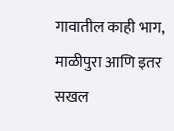गावातील काही भाग, माळीपुरा आणि इतर सखल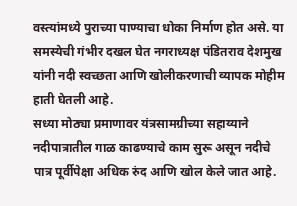वस्त्यांमध्ये पुराच्या पाण्याचा धोका निर्माण होत असे. या समस्येची गंभीर दखल घेत नगराध्यक्ष पंडितराव देशमुख यांनी नदी स्वच्छता आणि खोलीकरणाची व्यापक मोहीम हाती घेतली आहे.
सध्या मोठ्या प्रमाणावर यंत्रसामग्रीच्या सहाय्याने नदीपात्रातील गाळ काढण्याचे काम सुरू असून नदीचे पात्र पूर्वीपेक्षा अधिक रुंद आणि खोल केले जात आहे.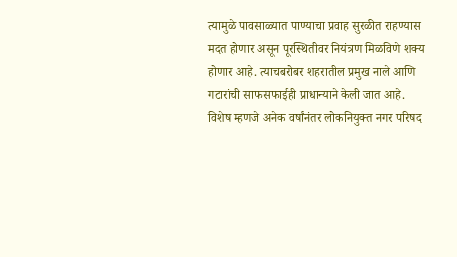त्यामुळे पावसाळ्यात पाण्याचा प्रवाह सुरळीत राहण्यास मदत होणार असून पूरस्थितीवर नियंत्रण मिळविणे शक्य होणार आहे. त्याचबरोबर शहरातील प्रमुख नाले आणि गटारांची साफसफाईही प्राधान्याने केली जात आहे.
विशेष म्हणजे अनेक वर्षांनंतर लोकनियुक्त नगर परिषद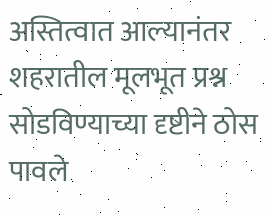अस्तित्वात आल्यानंतर शहरातील मूलभूत प्रश्न सोडविण्याच्या दृष्टीने ठोस पावले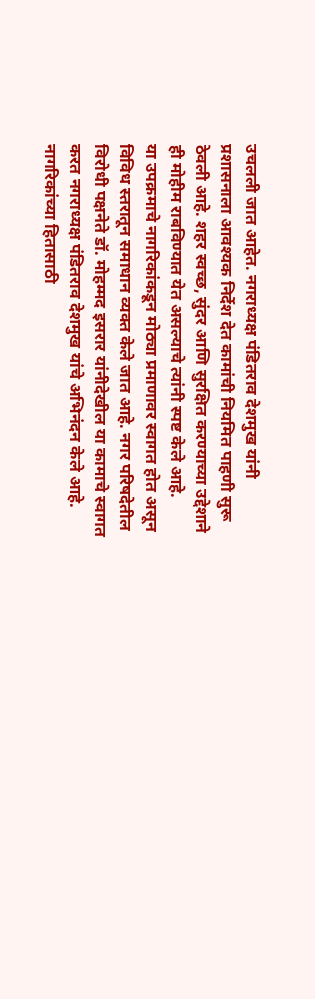उचलली जात आहेत. नगराध्यक्ष पंडितराव देशमुख यांनी प्रशासनाला आवश्यक निर्देश देत कामांची नियमित पाहणी सुरू ठेवली आहे. शहर स्वच्छ, सुंदर आणि सुरक्षित करण्याच्या उद्देशाने ही मोहीम राबविण्यात येत असल्याचे त्यांनी स्पष्ट केले आहे.
या उपक्रमाचे नागरिकांकडून मोठ्या प्रमाणावर स्वागत होत असून विविध स्तरातून समाधान व्यक्त केले जात आहे. नगर परिषदेतील विरोधी पक्षनेते डॉ. मोहम्मद इसरार यांनीदेखील या कामाचे स्वागत करत नगराध्यक्ष पंडितराव देशमुख यांचे अभिनंदन केले आहे. नागरिकांच्या हितासाठी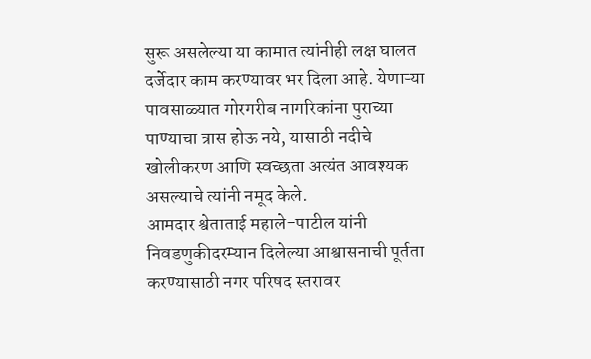सुरू असलेल्या या कामात त्यांनीही लक्ष घालत दर्जेदार काम करण्यावर भर दिला आहे. येणाऱ्या पावसाळ्यात गोरगरीब नागरिकांना पुराच्या पाण्याचा त्रास होऊ नये, यासाठी नदीचे खोलीकरण आणि स्वच्छता अत्यंत आवश्यक असल्याचे त्यांनी नमूद केले.
आमदार श्वेताताई महाले-पाटील यांनी निवडणुकीदरम्यान दिलेल्या आश्वासनाची पूर्तता करण्यासाठी नगर परिषद स्तरावर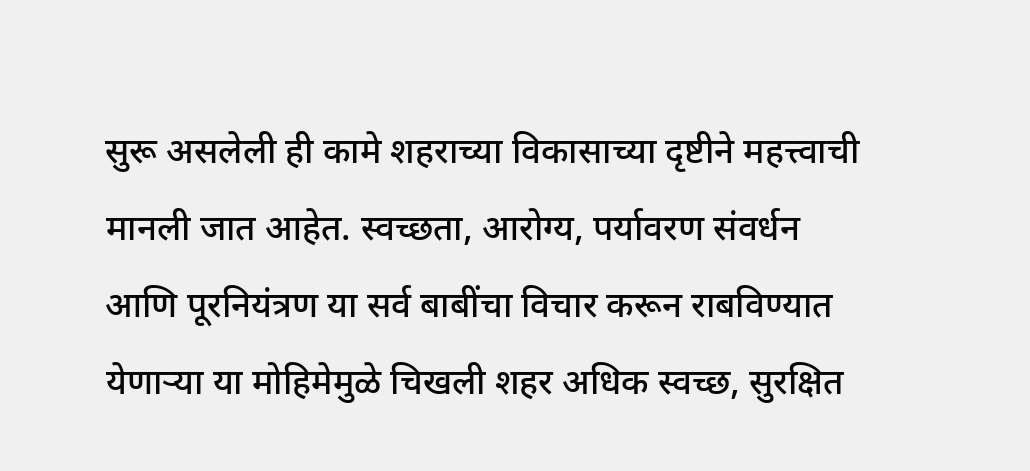सुरू असलेली ही कामे शहराच्या विकासाच्या दृष्टीने महत्त्वाची मानली जात आहेत. स्वच्छता, आरोग्य, पर्यावरण संवर्धन आणि पूरनियंत्रण या सर्व बाबींचा विचार करून राबविण्यात येणाऱ्या या मोहिमेमुळे चिखली शहर अधिक स्वच्छ, सुरक्षित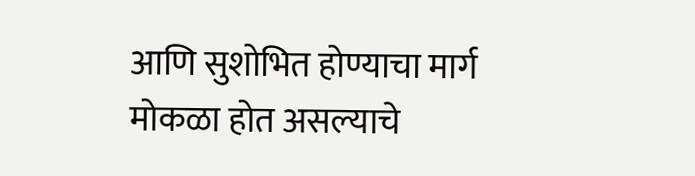आणि सुशोभित होण्याचा मार्ग मोकळा होत असल्याचे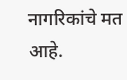नागरिकांचे मत आहे.